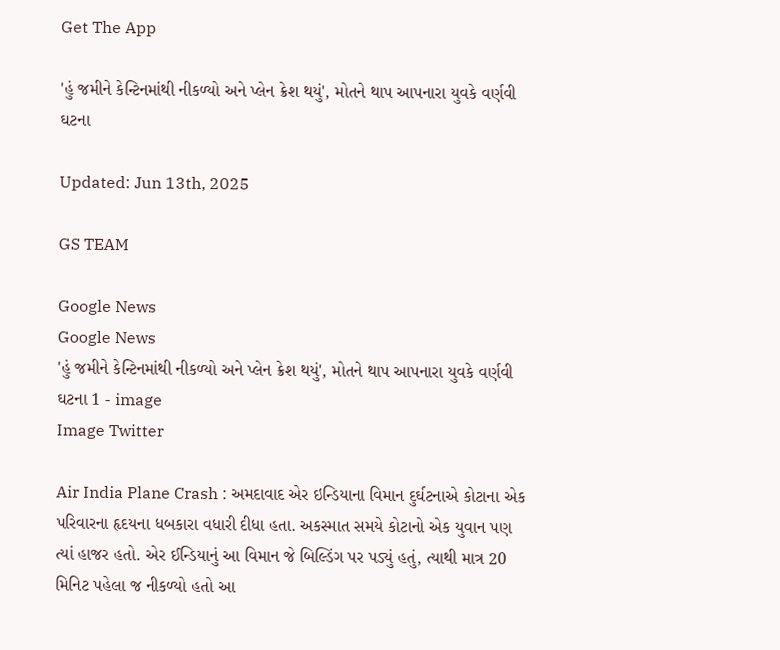Get The App

'હું જમીને કેન્ટિનમાંથી નીકળ્યો અને પ્લેન ક્રેશ થયું', મોતને થાપ આપનારા યુવકે વર્ણવી ઘટના

Updated: Jun 13th, 2025

GS TEAM

Google News
Google News
'હું જમીને કેન્ટિનમાંથી નીકળ્યો અને પ્લેન ક્રેશ થયું', મોતને થાપ આપનારા યુવકે વર્ણવી ઘટના 1 - image
Image Twitter

Air India Plane Crash : અમદાવાદ એર ઇન્ડિયાના વિમાન દુર્ઘટનાએ કોટાના એક પરિવારના હૃદયના ધબકારા વધારી દીધા હતા. અકસ્માત સમયે કોટાનો એક યુવાન પણ ત્યાં હાજર હતો. એર ઈન્ડિયાનું આ વિમાન જે બિલ્ડિંગ પર પડ્યું હતું, ત્યાથી માત્ર 20 મિનિટ પહેલા જ નીકળ્યો હતો આ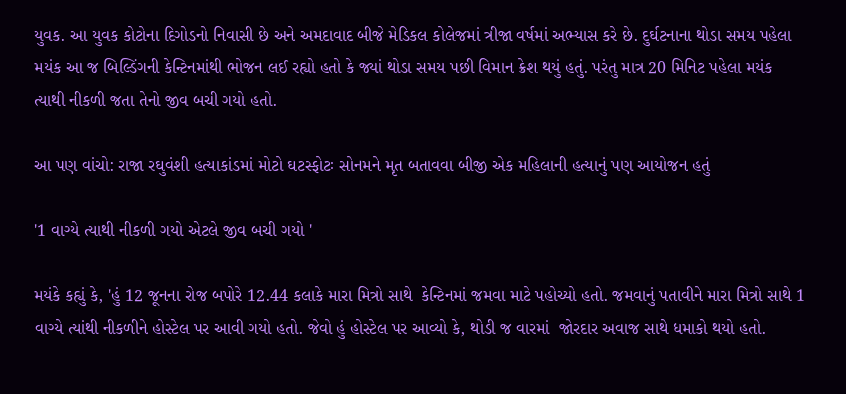યુવક. આ યુવક કોટોના દિગોડનો નિવાસી છે અને અમદાવાદ બીજે મેડિકલ કોલેજમાં ત્રીજા વર્ષમાં અભ્યાસ કરે છે. દુર્ઘટનાના થોડા સમય પહેલા મયંક આ જ બિલ્ડિંગની કેન્ટિનમાંથી ભોજન લઈ રહ્યો હતો કે જ્યાં થોડા સમય પછી વિમાન ક્રેશ થયું હતું. પરંતુ માત્ર 20 મિનિટ પહેલા મયંક ત્યાથી નીકળી જતા તેનો જીવ બચી ગયો હતો.

આ પણ વાંચો: રાજા રઘુવંશી હત્યાકાંડમાં મોટો ઘટસ્ફોટઃ સોનમને મૃત બતાવવા બીજી એક મહિલાની હત્યાનું પણ આયોજન હતું

'1 વાગ્યે ત્યાથી નીકળી ગયો એટલે જીવ બચી ગયો '

મયંકે કહ્યું કે, 'હું 12 જૂનના રોજ બપોરે 12.44 કલાકે મારા મિત્રો સાથે  કેન્ટિનમાં જમવા માટે પહોચ્યો હતો. જમવાનું પતાવીને મારા મિત્રો સાથે 1 વાગ્યે ત્યાંથી નીકળીને હોસ્ટેલ પર આવી ગયો હતો. જેવો હું હોસ્ટેલ પર આવ્યો કે, થોડી જ વારમાં  જોરદાર અવાજ સાથે ધમાકો થયો હતો.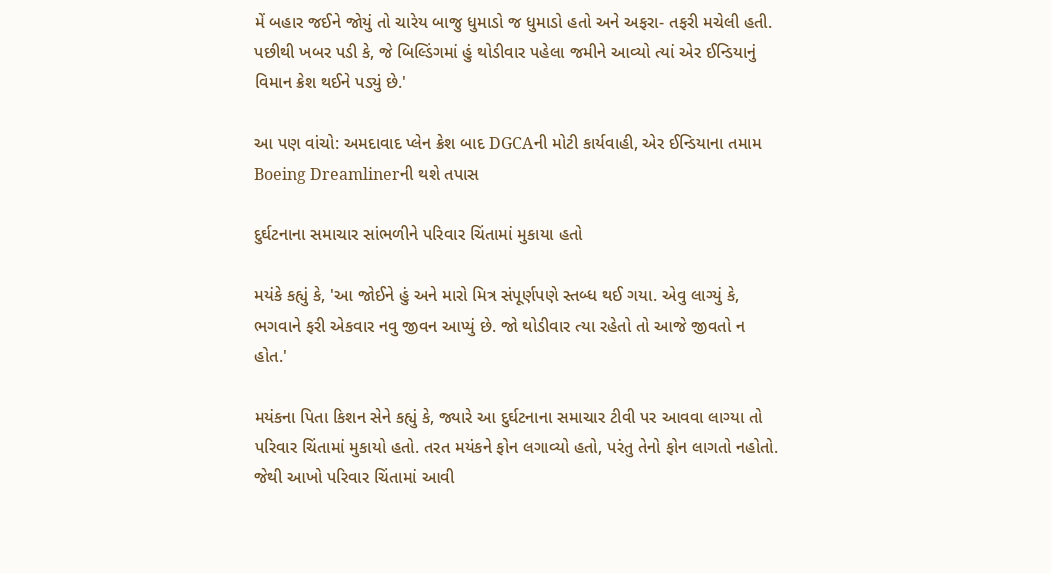મેં બહાર જઈને જોયું તો ચારેય બાજુ ધુમાડો જ ધુમાડો હતો અને અફરા- તફરી મચેલી હતી. પછીથી ખબર પડી કે, જે બિલ્ડિંગમાં હું થોડીવાર પહેલા જમીને આવ્યો ત્યાં એર ઈન્ડિયાનું વિમાન ક્રેશ થઈને પડ્યું છે.'

આ પણ વાંચો: અમદાવાદ પ્લેન ક્રેશ બાદ DGCAની મોટી કાર્યવાહી, એર ઈન્ડિયાના તમામ Boeing Dreamlinerની થશે તપાસ

દુર્ઘટનાના સમાચાર સાંભળીને પરિવાર ચિંતામાં મુકાયા હતો

મયંકે કહ્યું કે, 'આ જોઈને હું અને મારો મિત્ર સંપૂર્ણપણે સ્તબ્ધ થઈ ગયા. એવુ લાગ્યું કે, ભગવાને ફરી એકવાર નવુ જીવન આપ્યું છે. જો થોડીવાર ત્યા રહેતો તો આજે જીવતો ન હોત.'

મયંકના પિતા કિશન સેને કહ્યું કે, જ્યારે આ દુર્ઘટનાના સમાચાર ટીવી પર આવવા લાગ્યા તો પરિવાર ચિંતામાં મુકાયો હતો. તરત મયંકને ફોન લગાવ્યો હતો, પરંતુ તેનો ફોન લાગતો નહોતો. જેથી આખો પરિવાર ચિંતામાં આવી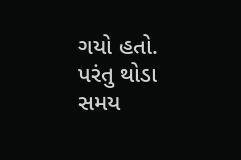ગયો હતો. પરંતુ થોડા સમય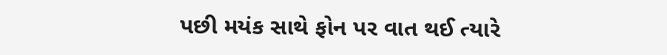પછી મયંક સાથે ફોન પર વાત થઈ ત્યારે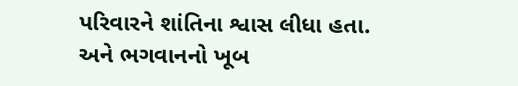પરિવારને શાંતિના શ્વાસ લીધા હતા. અને ભગવાનનો ખૂબ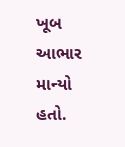ખૂબ આભાર માન્યો હતો.